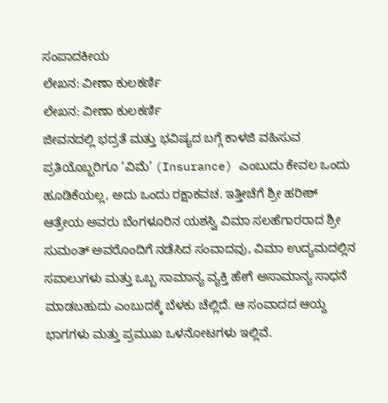ಸಂಪಾದಕೀಯ
ಲೇಖನ: ವೀಣಾ ಕುಲಕರ್ಣಿ
ಲೇಖನ: ವೀಣಾ ಕುಲಕರ್ಣಿ
ಜೀವನದಲ್ಲಿ ಭದ್ರತೆ ಮತ್ತು ಭವಿಷ್ಯದ ಬಗ್ಗೆ ಕಾಳಜಿ ವಹಿಸುವ ಪ್ರತಿಯೊಬ್ಬರಿಗೂ ‘ವಿಮೆ’ (Insurance) ಎಂಬುದು ಕೇವಲ ಒಂದು ಹೂಡಿಕೆಯಲ್ಲ, ಅದು ಒಂದು ರಕ್ಷಾಕವಚ. ಇತ್ತೀಚೆಗೆ ಶ್ರೀ ಹರೀಶ್ ಆತ್ರೇಯ ಅವರು ಬೆಂಗಳೂರಿನ ಯಶಸ್ವಿ ವಿಮಾ ಸಲಹೆಗಾರರಾದ ಶ್ರೀ ಸುಮಂತ್ ಅವರೊಂದಿಗೆ ನಡೆಸಿದ ಸಂವಾದವು, ವಿಮಾ ಉದ್ಯಮದಲ್ಲಿನ ಸವಾಲುಗಳು ಮತ್ತು ಒಬ್ಬ ಸಾಮಾನ್ಯ ವ್ಯಕ್ತಿ ಹೇಗೆ ಅಸಾಮಾನ್ಯ ಸಾಧನೆ ಮಾಡಬಹುದು ಎಂಬುದಕ್ಕೆ ಬೆಳಕು ಚೆಲ್ಲಿದೆ. ಆ ಸಂವಾದದ ಆಯ್ದ ಭಾಗಗಳು ಮತ್ತು ಪ್ರಮುಖ ಒಳನೋಟಗಳು ಇಲ್ಲಿವೆ.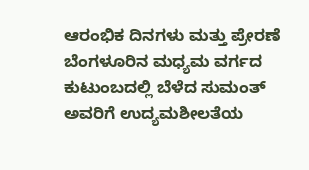ಆರಂಭಿಕ ದಿನಗಳು ಮತ್ತು ಪ್ರೇರಣೆ
ಬೆಂಗಳೂರಿನ ಮಧ್ಯಮ ವರ್ಗದ ಕುಟುಂಬದಲ್ಲಿ ಬೆಳೆದ ಸುಮಂತ್ ಅವರಿಗೆ ಉದ್ಯಮಶೀಲತೆಯ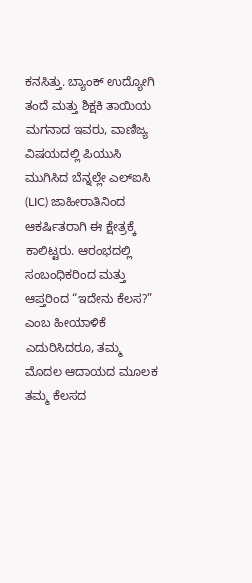ಕನಸಿತ್ತು. ಬ್ಯಾಂಕ್ ಉದ್ಯೋಗಿ ತಂದೆ ಮತ್ತು ಶಿಕ್ಷಕಿ ತಾಯಿಯ ಮಗನಾದ ಇವರು, ವಾಣಿಜ್ಯ ವಿಷಯದಲ್ಲಿ ಪಿಯುಸಿ ಮುಗಿಸಿದ ಬೆನ್ನಲ್ಲೇ ಎಲ್ಐಸಿ (LIC) ಜಾಹೀರಾತಿನಿಂದ ಆಕರ್ಷಿತರಾಗಿ ಈ ಕ್ಷೇತ್ರಕ್ಕೆ ಕಾಲಿಟ್ಟರು. ಆರಂಭದಲ್ಲಿ ಸಂಬಂಧಿಕರಿಂದ ಮತ್ತು ಆಪ್ತರಿಂದ “ಇದೇನು ಕೆಲಸ?” ಎಂಬ ಹೀಯಾಳಿಕೆ ಎದುರಿಸಿದರೂ, ತಮ್ಮ ಮೊದಲ ಆದಾಯದ ಮೂಲಕ ತಮ್ಮ ಕೆಲಸದ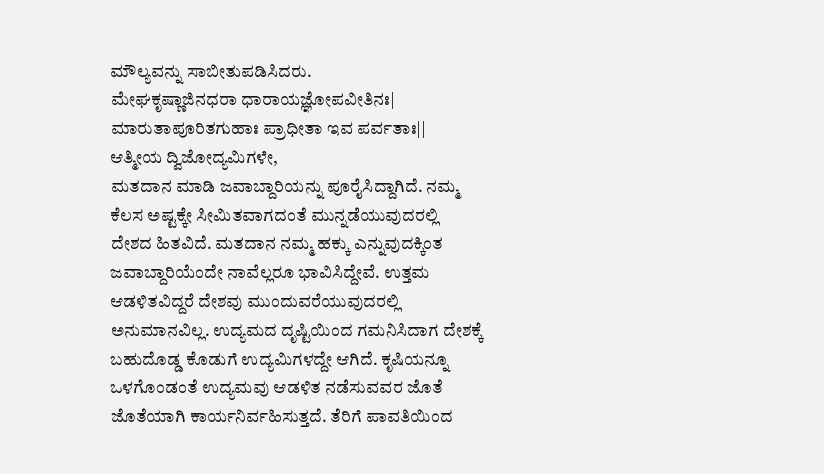ಮೌಲ್ಯವನ್ನು ಸಾಬೀತುಪಡಿಸಿದರು.
ಮೇಘಕೃಷ್ಣಾಜಿನಧರಾ ಧಾರಾಯಜ್ಞೋಪವೀತಿನಃ|
ಮಾರುತಾಪೂರಿತಗುಹಾಃ ಪ್ರಾಧೀತಾ ಇವ ಪರ್ವತಾಃ||
ಆತ್ಮೀಯ ದ್ವಿಜೋದ್ಯಮಿಗಳೇ,
ಮತದಾನ ಮಾಡಿ ಜವಾಬ್ದಾರಿಯನ್ನು ಪೂರೈಸಿದ್ದಾಗಿದೆ. ನಮ್ಮ ಕೆಲಸ ಅಷ್ಟಕ್ಕೇ ಸೀಮಿತವಾಗದಂತೆ ಮುನ್ನಡೆಯುವುದರಲ್ಲಿ ದೇಶದ ಹಿತವಿದೆ. ಮತದಾನ ನಮ್ಮ ಹಕ್ಕು ಎನ್ನುವುದಕ್ಕಿಂತ ಜವಾಬ್ದಾರಿಯೆಂದೇ ನಾವೆಲ್ಲರೂ ಭಾವಿಸಿದ್ದೇವೆ. ಉತ್ತಮ ಆಡಳಿತವಿದ್ದರೆ ದೇಶವು ಮುಂದುವರೆಯುವುದರಲ್ಲಿ ಅನುಮಾನವಿಲ್ಲ. ಉದ್ಯಮದ ದೃಷ್ಟಿಯಿಂದ ಗಮನಿಸಿದಾಗ ದೇಶಕ್ಕೆ ಬಹುದೊಡ್ಡ ಕೊಡುಗೆ ಉದ್ಯಮಿಗಳದ್ದೇ ಆಗಿದೆ. ಕೃಷಿಯನ್ನೂ ಒಳಗೊಂಡಂತೆ ಉದ್ಯಮವು ಆಡಳಿತ ನಡೆಸುವವರ ಜೊತೆ ಜೊತೆಯಾಗಿ ಕಾರ್ಯನಿರ್ವಹಿಸುತ್ತದೆ. ತೆರಿಗೆ ಪಾವತಿಯಿಂದ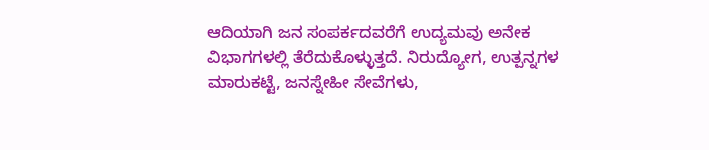ಆದಿಯಾಗಿ ಜನ ಸಂಪರ್ಕದವರೆಗೆ ಉದ್ಯಮವು ಅನೇಕ ವಿಭಾಗಗಳಲ್ಲಿ ತೆರೆದುಕೊಳ್ಳುತ್ತದೆ. ನಿರುದ್ಯೋಗ, ಉತ್ಪನ್ನಗಳ ಮಾರುಕಟ್ಟೆ, ಜನಸ್ನೇಹೀ ಸೇವೆಗಳು,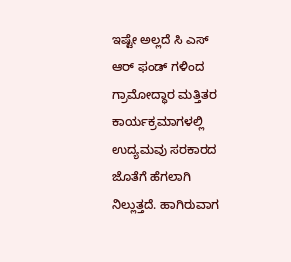ಇಷ್ಟೇ ಅಲ್ಲದೆ ಸಿ ಎಸ್ ಆರ್ ಫಂಡ್ ಗಳಿಂದ ಗ್ರಾಮೋದ್ಧಾರ ಮತ್ತಿತರ ಕಾರ್ಯಕ್ರಮಾಗಳಲ್ಲಿ ಉದ್ಯಮವು ಸರಕಾರದ ಜೊತೆಗೆ ಹೆಗಲಾಗಿ ನಿಲ್ಲುತ್ತದೆ. ಹಾಗಿರುವಾಗ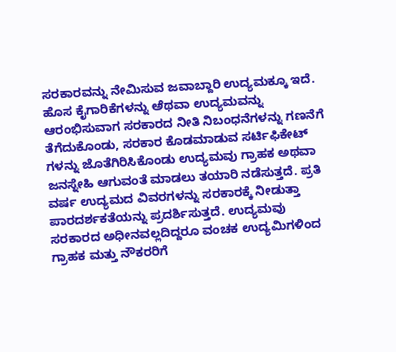ಸರಕಾರವನ್ನು ನೇಮಿಸುವ ಜವಾಬ್ದಾರಿ ಉದ್ಯಮಕ್ಕೂ ಇದೆ.
ಹೊಸ ಕೈಗಾರಿಕೆಗಳನ್ನು ಅೆಥವಾ ಉದ್ಯಮವನ್ನು ಆರಂಭಿಸುವಾಗ ಸರಕಾರದ ನೀತಿ ನಿಬಂಧನೆಗಳನ್ನು ಗಣನೆಗೆ ತೆಗೆದುಕೊಂಡು, ಸರಕಾರ ಕೊಡಮಾಡುವ ಸರ್ಟಿಫಿಕೇಟ್ ಗಳನ್ನು ಜೊತೆಗಿರಿಸಿಕೊಂಡು ಉದ್ಯಮವು ಗ್ರಾಹಕ ಅಥವಾ ಜನಸ್ನೇಹಿ ಆಗುವಂತೆ ಮಾಡಲು ತಯಾರಿ ನಡೆಸುತ್ತದೆ. ಪ್ರತಿ ವರ್ಷ ಉದ್ಯಮದ ವಿವರಗಳನ್ನು ಸರಕಾರಕ್ಕೆ ನೀಡುತ್ತಾ ಪಾರದರ್ಶಕತೆಯನ್ನು ಪ್ರದರ್ಶಿಸುತ್ತದೆ. ಉದ್ಯಮವು ಸರಕಾರದ ಅಧೀನವಲ್ಲದಿದ್ದರೂ ವಂಚಕ ಉದ್ಯಮಿಗಳಿಂದ ಗ್ರಾಹಕ ಮತ್ತು ನೌಕರರಿಗೆ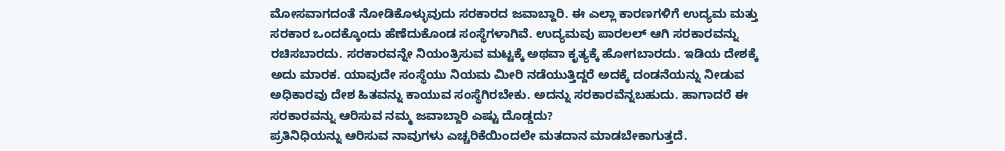ಮೋಸವಾಗದಂತೆ ನೋಡಿಕೊಳ್ಳುವುದು ಸರಕಾರದ ಜವಾಬ್ದಾರಿ. ಈ ಎಲ್ಲಾ ಕಾರಣಗಳಿಗೆ ಉದ್ಯಮ ಮತ್ತು ಸರಕಾರ ಒಂದಕ್ಕೊಂದು ಹೆಣೆದುಕೊಂಡ ಸಂಸ್ಥೆಗಳಾಗಿವೆ. ಉದ್ಯಮವು ಪಾರಲಲ್ ಆಗಿ ಸರಕಾರವನ್ನು ರಚಿಸಬಾರದು. ಸರಕಾರವನ್ನೇ ನಿಯಂತ್ರಿಸುವ ಮಟ್ಟಕ್ಕೆ ಅಥವಾ ಕೃತ್ಯಕ್ಕೆ ಹೋಗಬಾರದು. ಇಡಿಯ ದೇಶಕ್ಕೆ ಅದು ಮಾರಕ. ಯಾವುದೇ ಸಂಸ್ಥೆಯು ನಿಯಮ ಮೀರಿ ನಡೆಯುತ್ತಿದ್ದರೆ ಅದಕ್ಕೆ ದಂಡನೆಯನ್ನು ನೀಡುವ ಅಧಿಕಾರವು ದೇಶ ಹಿತವನ್ನು ಕಾಯುವ ಸಂಸ್ಥೆಗಿರಬೇಕು. ಅದನ್ನು ಸರಕಾರವೆನ್ನಬಹುದು. ಹಾಗಾದರೆ ಈ ಸರಕಾರವನ್ನು ಆರಿಸುವ ನಮ್ಮ ಜವಾಬ್ದಾರಿ ಎಷ್ಟು ದೊಡ್ಡದು?
ಪ್ರತಿನಿಧಿಯನ್ನು ಆರಿಸುವ ನಾವುಗಳು ಎಚ್ಚರಿಕೆಯಿಂದಲೇ ಮತದಾನ ಮಾಡಬೇಕಾಗುತ್ತದೆ.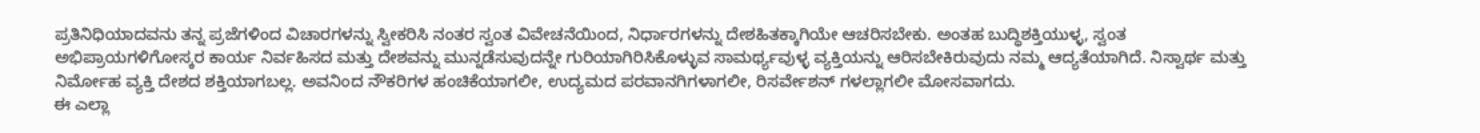ಪ್ರತಿನಿಧಿಯಾದವನು ತನ್ನ ಪ್ರಜೆಗಳಿಂದ ವಿಚಾರಗಳನ್ನು ಸ್ವೀಕರಿಸಿ ನಂತರ ಸ್ವಂತ ವಿವೇಚನೆಯಿಂದ, ನಿರ್ಧಾರಗಳನ್ನು ದೇಶಹಿತಕ್ಕಾಗಿಯೇ ಆಚರಿಸಬೇಕು. ಅಂತಹ ಬುದ್ಧಿಶಕ್ತಿಯುಳ್ಳ, ಸ್ವಂತ ಅಭಿಪ್ರಾಯಗಳಿಗೋಸ್ಕರ ಕಾರ್ಯ ನಿರ್ವಹಿಸದ ಮತ್ತು ದೇಶವನ್ನು ಮುನ್ನಡೆಸುವುದನ್ನೇ ಗುರಿಯಾಗಿರಿಸಿಕೊಳ್ಳುವ ಸಾಮರ್ಥ್ಯವುಳ್ಳ ವ್ಯಕ್ತಿಯನ್ನು ಆರಿಸಬೇಕಿರುವುದು ನಮ್ಮ ಆದ್ಯತೆಯಾಗಿದೆ. ನಿಸ್ವಾರ್ಥ ಮತ್ತು ನಿರ್ಮೋಹ ವ್ಯಕ್ತಿ ದೇಶದ ಶಕ್ತಿಯಾಗಬಲ್ಲ. ಅವನಿಂದ ನೌಕರಿಗಳ ಹಂಚಿಕೆಯಾಗಲೀ, ಉದ್ಯಮದ ಪರವಾನಗಿಗಳಾಗಲೀ, ರಿಸರ್ವೇಶನ್ ಗಳಲ್ಲಾಗಲೀ ಮೋಸವಾಗದು.
ಈ ಎಲ್ಲಾ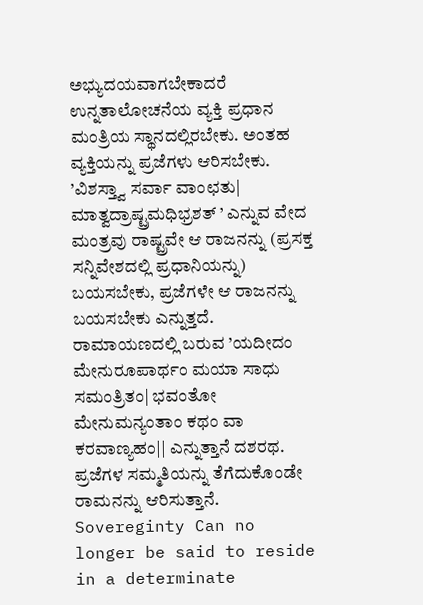ಅಭ್ಯುದಯವಾಗಬೇಕಾದರೆ ಉನ್ನತಾಲೋಚನೆಯ ವ್ಯಕ್ತಿ ಪ್ರಧಾನ ಮಂತ್ರಿಯ ಸ್ಥಾನದಲ್ಲಿರಬೇಕು. ಅಂತಹ ವ್ಯಕ್ತಿಯನ್ನು ಪ್ರಜೆಗಳು ಆರಿಸಬೇಕು. ’ವಿಶಸ್ತ್ವಾ ಸರ್ವಾ ವಾಂಛತು| ಮಾತ್ವದ್ರಾಷ್ಟ್ರಮಧಿಭ್ರಶತ್ ’ ಎನ್ನುವ ವೇದ ಮಂತ್ರವು ರಾಷ್ಟ್ರವೇ ಆ ರಾಜನನ್ನು (ಪ್ರಸಕ್ತ ಸನ್ನಿವೇಶದಲ್ಲಿ ಪ್ರಧಾನಿಯನ್ನು) ಬಯಸಬೇಕು, ಪ್ರಜೆಗಳೇ ಆ ರಾಜನನ್ನು ಬಯಸಬೇಕು ಎನ್ನುತ್ತದೆ. ರಾಮಾಯಣದಲ್ಲಿ ಬರುವ ’ಯದೀದಂ ಮೇನುರೂಪಾರ್ಥಂ ಮಯಾ ಸಾಧು ಸಮಂತ್ರಿತಂ| ಭವಂತೋ ಮೇನುಮನ್ಯಂತಾಂ ಕಥಂ ವಾ ಕರವಾಣ್ಯಹಂ|| ಎನ್ನುತ್ತಾನೆ ದಶರಥ. ಪ್ರಜೆಗಳ ಸಮ್ಮತಿಯನ್ನು ತೆಗೆದುಕೊಂಡೇ ರಾಮನನ್ನು ಆರಿಸುತ್ತಾನೆ.
Sovereginty Can no longer be said to reside in a determinate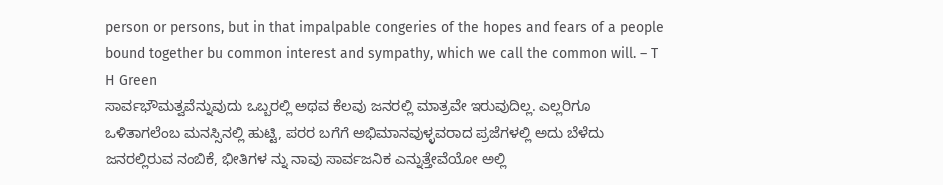person or persons, but in that impalpable congeries of the hopes and fears of a people bound together bu common interest and sympathy, which we call the common will. – T H Green
ಸಾರ್ವಭೌಮತ್ವವೆನ್ನುವುದು ಒಬ್ಬರಲ್ಲಿ ಅಥವ ಕೆಲವು ಜನರಲ್ಲಿ ಮಾತ್ರವೇ ಇರುವುದಿಲ್ಲ. ಎಲ್ಲರಿಗೂ ಒಳಿತಾಗಲೆಂಬ ಮನಸ್ಸಿನಲ್ಲಿ ಹುಟ್ಟಿ, ಪರರ ಬಗೆಗೆ ಅಭಿಮಾನವುಳ್ಳವರಾದ ಪ್ರಜೆಗಳಲ್ಲಿ ಅದು ಬೆಳೆದು ಜನರಲ್ಲಿರುವ ನಂಬಿಕೆ, ಭೀತಿಗಳ ನ್ನು ನಾವು ಸಾರ್ವಜನಿಕ ಎನ್ನುತ್ತೇವೆಯೋ ಅಲ್ಲಿ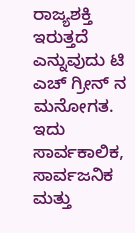ರಾಜ್ಯಶಕ್ತಿ ಇರುತ್ತದೆ ಎನ್ನುವುದು ಟಿ ಎಚ್ ಗ್ರೀನ್ ನ ಮನೋಗತ. ಇದು ಸಾರ್ವಕಾಲಿಕ, ಸಾರ್ವಜನಿಕ ಮತ್ತು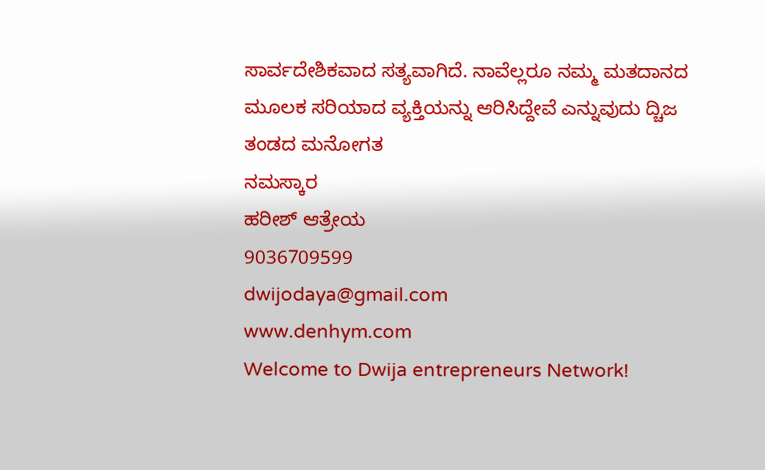ಸಾರ್ವದೇಶಿಕವಾದ ಸತ್ಯವಾಗಿದೆ. ನಾವೆಲ್ಲರೂ ನಮ್ಮ ಮತದಾನದ ಮೂಲಕ ಸರಿಯಾದ ವ್ಯಕ್ತಿಯನ್ನು ಆರಿಸಿದ್ದೇವೆ ಎನ್ನುವುದು ದ್ಚಿಜ ತಂಡದ ಮನೋಗತ
ನಮಸ್ಕಾರ
ಹರೀಶ್ ಆತ್ರೇಯ
9036709599
dwijodaya@gmail.com
www.denhym.com
Welcome to Dwija entrepreneurs Network!